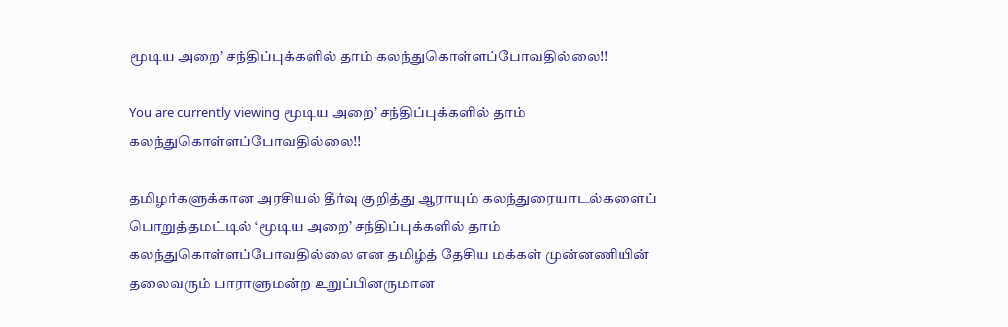மூடிய அறை’ சந்திப்புக்களில் தாம் கலந்துகொள்ளப்போவதில்லை!!

You are currently viewing மூடிய அறை’ சந்திப்புக்களில் தாம் கலந்துகொள்ளப்போவதில்லை!!

தமிழர்களுக்கான அரசியல் தீர்வு குறித்து ஆராயும் கலந்துரையாடல்களைப் பொறுத்தமட்டில் ‘மூடிய அறை’ சந்திப்புக்களில் தாம் கலந்துகொள்ளப்போவதில்லை என தமிழ்த் தேசிய மக்கள் முன்னணியின் தலைவரும் பாராளுமன்ற உறுப்பினருமான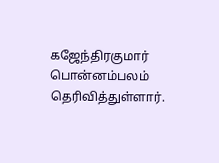கஜேந்திரகுமார் பொன்னம்பலம் தெரிவித்துள்ளார்.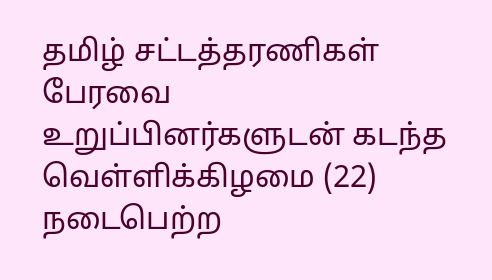தமிழ் சட்டத்தரணிகள் பேரவை உறுப்பினர்களுடன் கடந்த வெள்ளிக்கிழமை (22) நடைபெற்ற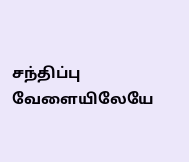சந்திப்பு வேளையிலேயே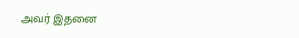அவர் இதனை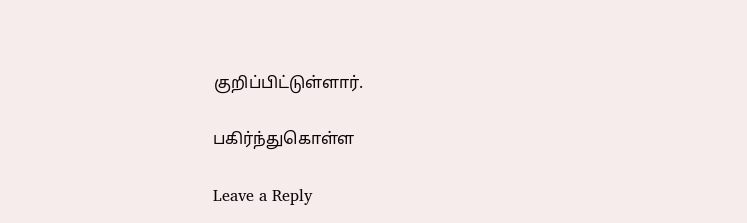குறிப்பிட்டுள்ளார்.

பகிர்ந்துகொள்ள

Leave a Reply